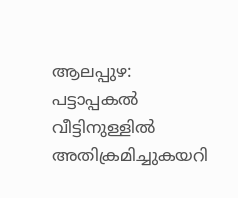ആലപ്പുഴ: പട്ടാപ്പകൽ വീട്ടിനുള്ളിൽ അതിക്രമിച്ചുകയറി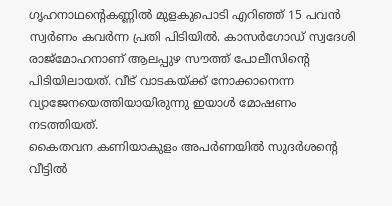ഗൃഹനാഥന്റെകണ്ണിൽ മുളകുപൊടി എറിഞ്ഞ് 15 പവൻ സ്വർണം കവർന്ന പ്രതി പിടിയിൽ. കാസർഗോഡ് സ്വദേശി രാജ്മോഹനാണ് ആലപ്പുഴ സൗത്ത് പോലീസിന്റെ പിടിയിലായത്. വീട് വാടകയ്ക്ക് നോക്കാനെന്ന വ്യാജേനയെത്തിയായിരുന്നു ഇയാൾ മോഷണം നടത്തിയത്.
കൈതവന കണിയാകുളം അപർണയിൽ സുദർശന്റെ വീട്ടിൽ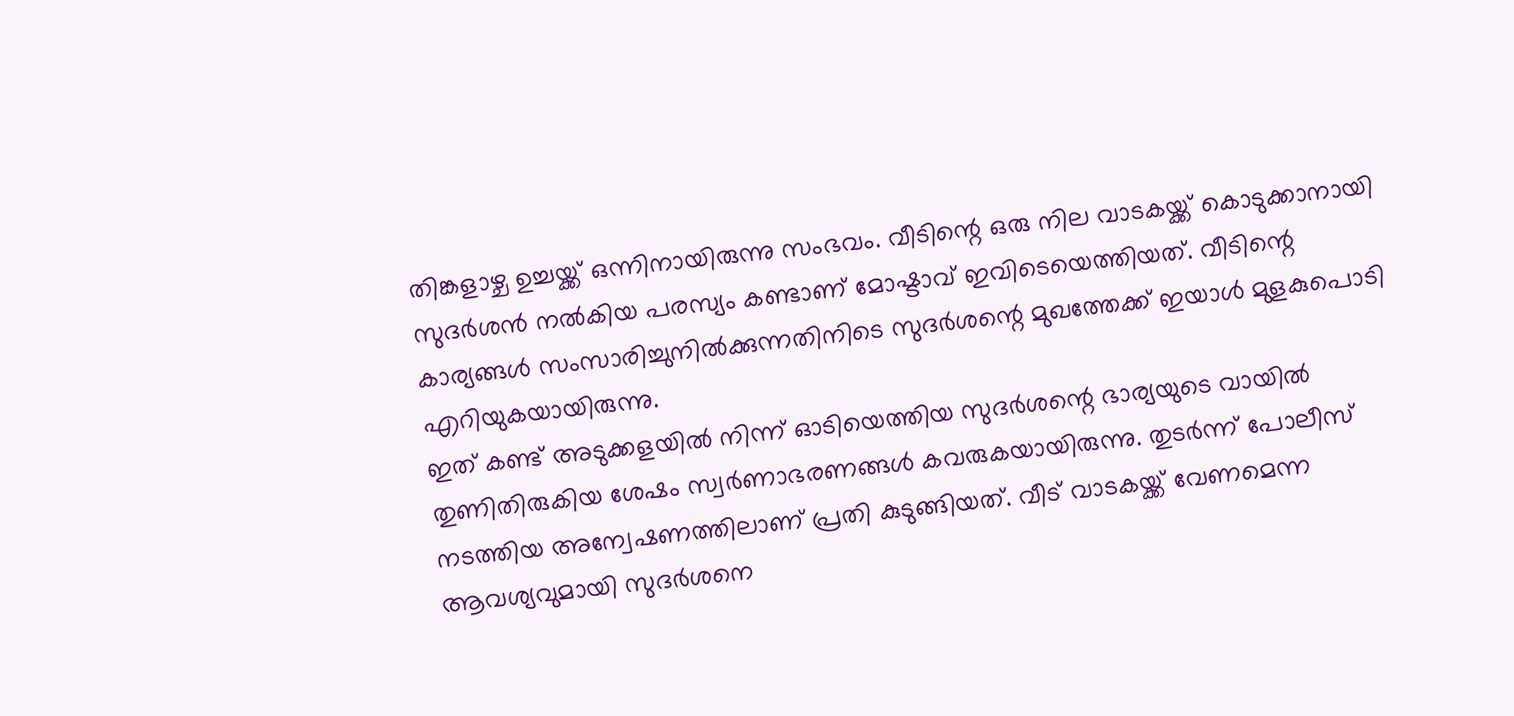തിങ്കളാഴ്ച ഉച്ചയ്ക്ക് ഒന്നിനായിരുന്നു സംഭവം. വീടിന്റെ ഒരു നില വാടകയ്ക്ക് കൊടുക്കാനായി സുദർശൻ നൽകിയ പരസ്യം കണ്ടാണ് മോഷ്ടാവ് ഇവിടെയെത്തിയത്. വീടിന്റെ കാര്യങ്ങൾ സംസാരിച്ചുനിൽക്കുന്നതിനിടെ സുദർശന്റെ മുഖത്തേക്ക് ഇയാൾ മുളകുപൊടി എറിയുകയായിരുന്നു.
ഇത് കണ്ട് അടുക്കളയിൽ നിന്ന് ഓടിയെത്തിയ സുദർശന്റെ ഭാര്യയുടെ വായിൽ തുണിതിരുകിയ ശേഷം സ്വർണാഭരണങ്ങൾ കവരുകയായിരുന്നു. തുടർന്ന് പോലീസ് നടത്തിയ അന്വേഷണത്തിലാണ് പ്രതി കുടുങ്ങിയത്. വീട് വാടകയ്ക്ക് വേണമെന്ന ആവശ്യവുമായി സുദർശനെ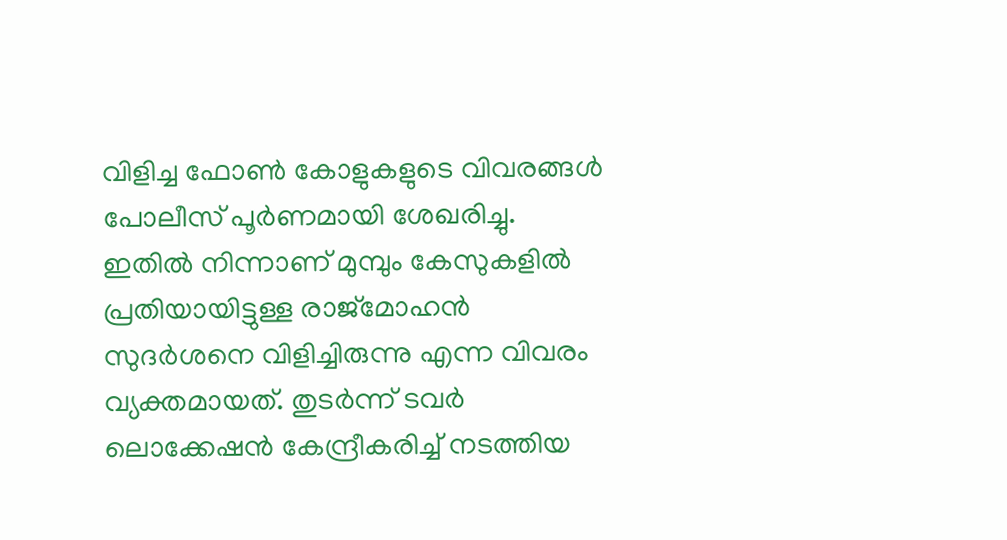വിളിച്ച ഫോൺ കോളുകളുടെ വിവരങ്ങൾ പോലീസ് പൂർണമായി ശേഖരിച്ചു.
ഇതിൽ നിന്നാണ് മുമ്പും കേസുകളിൽ പ്രതിയായിട്ടുള്ള രാജ്മോഹൻ സുദർശനെ വിളിച്ചിരുന്നു എന്ന വിവരം വ്യക്തമായത്. തുടർന്ന് ടവർ ലൊക്കേഷൻ കേന്ദ്രീകരിച്ച് നടത്തിയ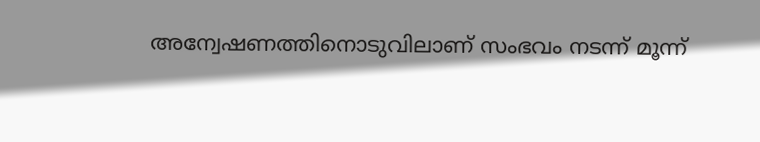അന്വേഷണത്തിനൊടുവിലാണ് സംഭവം നടന്ന് മൂന്ന്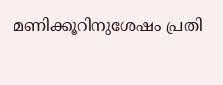മണിക്കൂറിനുശേഷം പ്രതി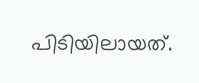പിടിയിലായത്.